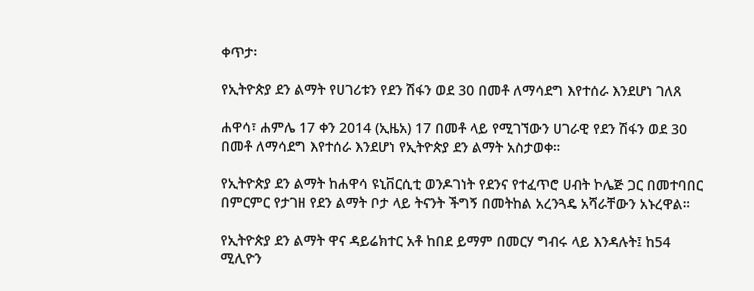ቀጥታ፡

የኢትዮጵያ ደን ልማት የሀገሪቱን የደን ሽፋን ወደ 30 በመቶ ለማሳደግ እየተሰራ እንደሆነ ገለጸ

ሐዋሳ፣ ሐምሌ 17 ቀን 2014 (ኢዜአ) 17 በመቶ ላይ የሚገኘውን ሀገራዊ የደን ሽፋን ወደ 30 በመቶ ለማሳደግ እየተሰራ እንደሆነ የኢትዮጵያ ደን ልማት አስታወቀ።

የኢትዮጵያ ደን ልማት ከሐዋሳ ዩኒቨርሲቲ ወንዶገነት የደንና የተፈጥሮ ሀብት ኮሌጅ ጋር በመተባበር በምርምር የታገዘ የደን ልማት ቦታ ላይ ትናንት ችግኝ በመትከል አረንጓዴ አሻራቸውን አኑረዋል።

የኢትዮጵያ ደን ልማት ዋና ዳይሬክተር አቶ ከበደ ይማም በመርሃ ግብሩ ላይ እንዳሉት፤ ከ54 ሚሊዮን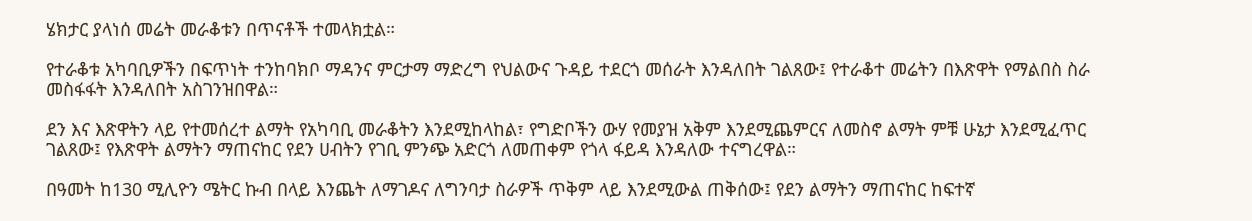ሄክታር ያላነሰ መሬት መራቆቱን በጥናቶች ተመላክቷል።

የተራቆቱ አካባቢዎችን በፍጥነት ተንከባክቦ ማዳንና ምርታማ ማድረግ የህልውና ጉዳይ ተደርጎ መሰራት እንዳለበት ገልጸው፤ የተራቆተ መሬትን በእጽዋት የማልበስ ስራ መስፋፋት እንዳለበት አስገንዝበዋል።

ደን እና እጽዋትን ላይ የተመሰረተ ልማት የአካባቢ መራቆትን እንደሚከላከል፣ የግድቦችን ውሃ የመያዝ አቅም እንደሚጨምርና ለመስኖ ልማት ምቹ ሁኔታ እንደሚፈጥር ገልጸው፤ የእጽዋት ልማትን ማጠናከር የደን ሀብትን የገቢ ምንጭ አድርጎ ለመጠቀም የጎላ ፋይዳ እንዳለው ተናግረዋል።

በዓመት ከ130 ሚሊዮን ሜትር ኩብ በላይ እንጨት ለማገዶና ለግንባታ ስራዎች ጥቅም ላይ እንደሚውል ጠቅሰው፤ የደን ልማትን ማጠናከር ከፍተኛ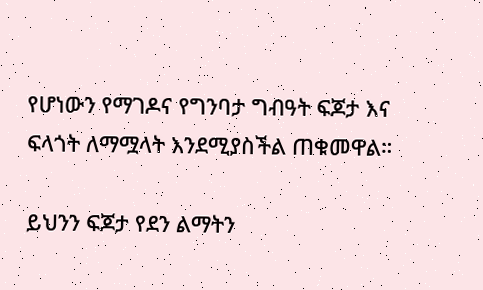የሆነውን የማገዶና የግንባታ ግብዓት ፍጆታ እና ፍላጎት ለማሟላት እንደሚያስችል ጠቁመዋል።

ይህንን ፍጆታ የደን ልማትን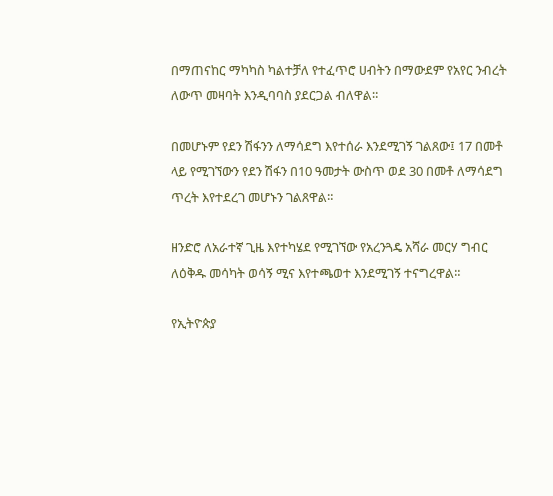በማጠናከር ማካካስ ካልተቻለ የተፈጥሮ ሀብትን በማውደም የአየር ንብረት ለውጥ መዛባት እንዲባባስ ያደርጋል ብለዋል።

በመሆኑም የደን ሽፋንን ለማሳደግ እየተሰራ እንደሚገኝ ገልጸው፤ 17 በመቶ ላይ የሚገኘውን የደን ሽፋን በ10 ዓመታት ውስጥ ወደ 30 በመቶ ለማሳደግ ጥረት እየተደረገ መሆኑን ገልጸዋል።

ዘንድሮ ለአራተኛ ጊዜ እየተካሄደ የሚገኘው የአረንጓዴ አሻራ መርሃ ግብር ለዕቅዱ መሳካት ወሳኝ ሚና እየተጫወተ እንደሚገኝ ተናግረዋል።

የኢትዮጵያ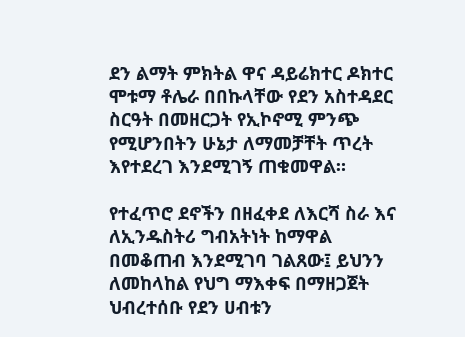ደን ልማት ምክትል ዋና ዳይሬክተር ዶክተር ሞቱማ ቶሌራ በበኩላቸው የደን አስተዳደር ስርዓት በመዘርጋት የኢኮኖሚ ምንጭ የሚሆንበትን ሁኔታ ለማመቻቸት ጥረት እየተደረገ እንደሚገኝ ጠቁመዋል።

የተፈጥሮ ደኖችን በዘፈቀደ ለእርሻ ስራ እና ለኢንዱስትሪ ግብአትነት ከማዋል በመቆጠብ እንደሚገባ ገልጸው፤ ይህንን ለመከላከል የህግ ማእቀፍ በማዘጋጀት ህብረተሰቡ የደን ሀብቱን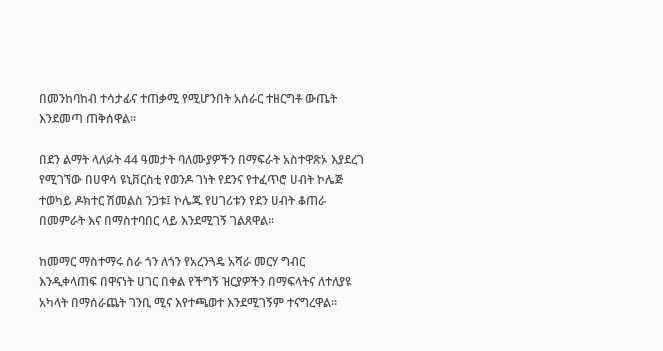በመንከባከብ ተሳታፊና ተጠቃሚ የሚሆንበት አሰራር ተዘርግቶ ውጤት እንደመጣ ጠቅሰዋል።

በደን ልማት ላለፉት 44 ዓመታት ባለሙያዎችን በማፍራት አስተዋጽኦ እያደረገ የሚገኘው በሀዋሳ ዩኒቨርስቲ የወንዶ ገነት የደንና የተፈጥሮ ሀብት ኮሌጅ ተወካይ ዶክተር ሽመልስ ንጋቱ፤ ኮሌጁ የሀገሪቱን የደን ሀብት ቆጠራ በመምራት እና በማስተባበር ላይ እንደሚገኝ ገልጸዋል።

ከመማር ማስተማሩ ስራ ጎን ለጎን የአረንጓዴ አሻራ መርሃ ግብር እንዲቀላጠፍ በዋናነት ሀገር በቀል የችግኝ ዝርያዎችን በማፍላትና ለተለያዩ አካላት በማሰራጨት ገንቢ ሚና እየተጫወተ እንደሚገኝም ተናግረዋል።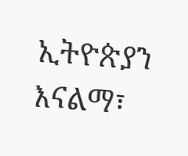ኢትዮጵያን እናልማ፣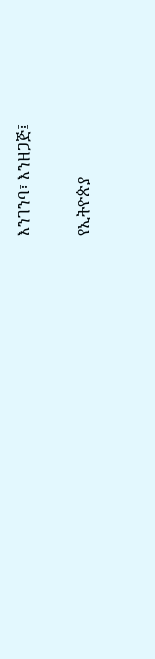እንገንባ፣ እንዘጋጅ፤

የኢትዮጵያ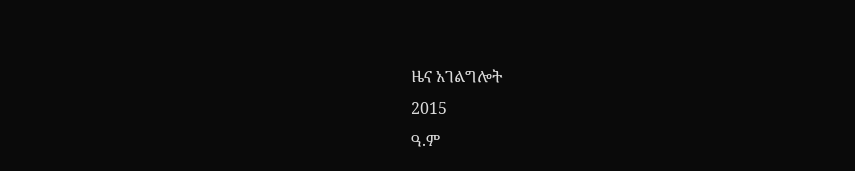ዜና አገልግሎት
2015
ዓ.ም